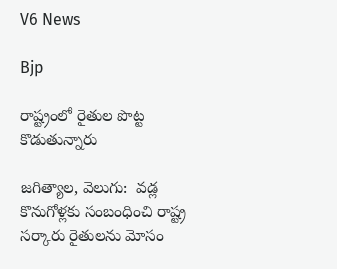V6 News

Bjp

రాష్ట్రంలో రైతుల పొట్ట కొడుతున్నారు

జగిత్యాల, వెలుగు:  వడ్ల కొనుగోళ్లకు సంబంధించి రాష్ట్ర సర్కారు రైతులను మోసం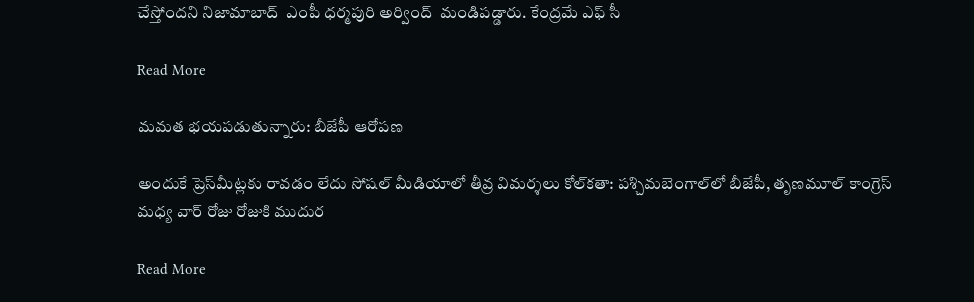చేస్తోందని నిజామాబాద్  ఎంపీ ధర్మపురి అర్వింద్  మండిపడ్డారు. కేంద్రమే ఎఫ్ సీ

Read More

మమత భయపడుతున్నారు: బీజేపీ ఆరోపణ

అందుకే ప్రెస్‌మీట్లకు రావడం లేదు సోషల్‌ మీడియాలో తీవ్ర విమర్శలు కోల్‌కతా: పశ్చిమబెంగాల్‌లో బీజేపీ, తృణమూల్‌ కాంగ్రెస్‌ మధ్య వార్‌‌ రోజు రోజుకి ముదుర

Read More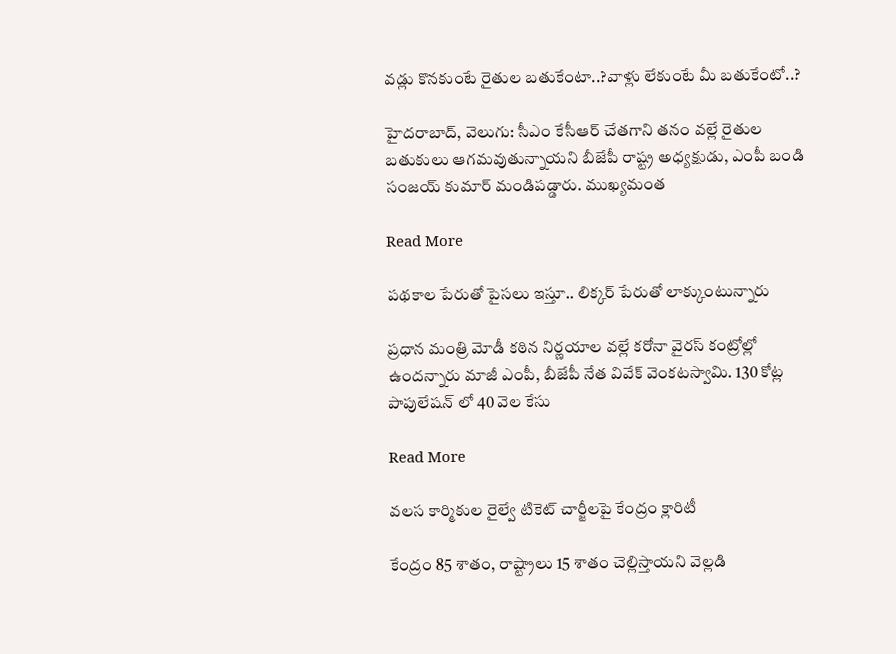వడ్లు కొనకుంటే రైతుల బతుకేంటా..?వాళ్లు లేకుంటే మీ బతుకేంటో..?

హైదరాబాద్, వెలుగు: సీఎం కేసీఆర్ చేతగాని తనం వల్లే రైతుల బతుకులు ఆగమవుతున్నాయని బీజేపీ రాష్ట్ర అధ్యక్షుడు, ఎంపీ బండి సంజయ్ కుమార్ మండిపడ్డారు. ముఖ్యమంత

Read More

పథకాల పేరుతో పైసలు ఇస్తూ.. లిక్కర్ పేరుతో లాక్కుంటున్నారు

ప్రధాన మంత్రి మోడీ కఠిన నిర్ణయాల వల్లే కరోనా వైరస్ కంట్రోల్లో ఉందన్నారు మాజీ ఎంపీ, బీజేపీ నేత వివేక్ వెంక‌టస్వామి. 130 కోట్ల పాపులేష‌న్ లో 40 వెల కేసు

Read More

వలస కార్మికుల రైల్వే టికెట్‌ చార్జీలపై కేంద్రం క్లారిటీ

కేంద్రం 85 శాతం, రాష్ట్రాలు 15 శాతం చెల్లిస్తాయని వెల్లడి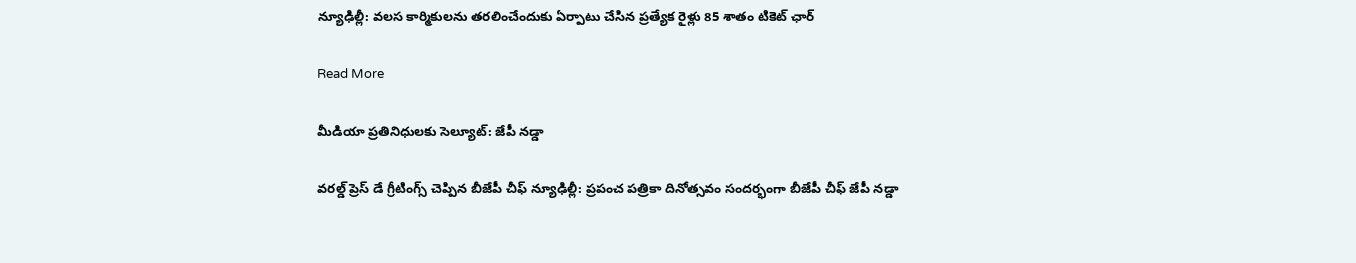న్యూఢిల్లీ: వలస కార్మికులను తరలించేందుకు ఏర్పాటు చేసిన ప్రత్యేక రైళ్లు 85 శాతం టికెట్ ఛార్

Read More

మీడియా ప్రతినిధులకు సెల్యూట్: జేపీ నడ్డా

వరల్డ్ ప్రెస్ డే గ్రీటింగ్స్ చెప్పిన బీజేపీ చీఫ్ న్యూఢిల్లీ: ప్రపంచ పత్రికా దినోత్సవం సందర్భంగా బీజేపీ చీఫ్ జేపీ నడ్డా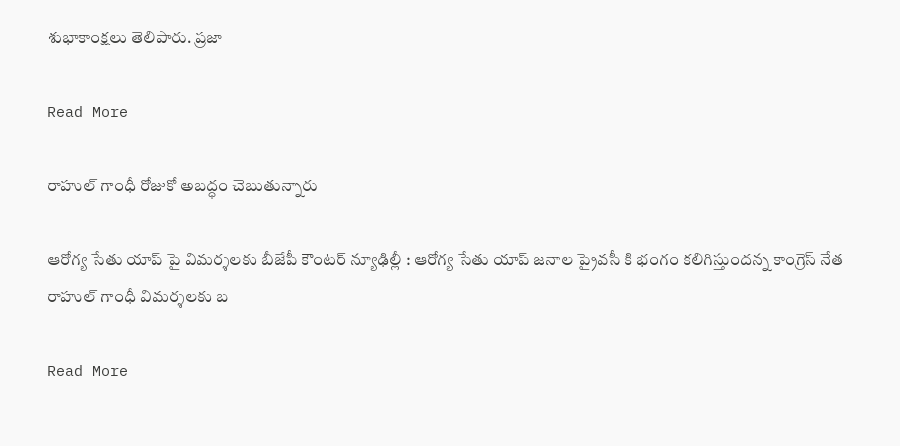శుభాకాంక్షలు తెలిపారు. ప్రజా

Read More

రాహుల్ గాంధీ రోజుకో అబద్ధం చెబుతున్నారు

ఆరోగ్య సేతు యాప్ పై విమర్శలకు బీజేపీ కౌంటర్ న్యూఢిల్లీ : ఆరోగ్య సేతు యాప్ జనాల ప్రైవసీ కి భంగం కలిగిస్తుందన్న కాంగ్రెస్ నేత రాహుల్ గాంధీ విమర్శలకు బ

Read More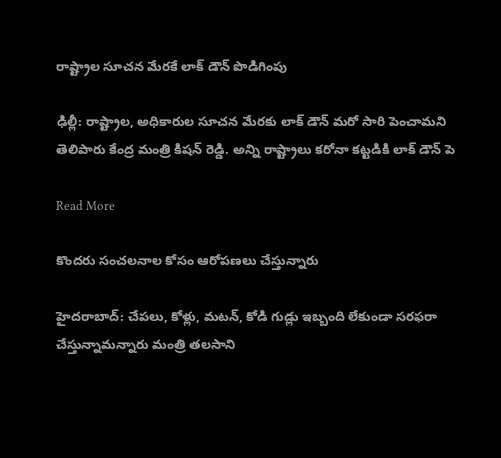రాష్ట్రాల సూచ‌న మేర‌కే లాక్ డౌన్ పొడిగింపు

ఢిల్లీ: రాష్ట్రాల‌, అధికారుల సూచన మేరకు లాక్ డౌన్ మరో సారి పెంచామని తెలిపారు కేంద్ర మంత్రి కిష‌న్ రెడ్డి. అన్ని రాష్ట్రాలు కరోనా కట్టడికి లాక్ డౌన్ పె

Read More

కొందరు సంచలనాల కోసం ఆరోపణలు చేస్తున్నారు

హైద‌రాబాద్: చేపలు, కోళ్లు, మటన్, కోడి గుడ్లు ఇబ్బంది లేకుండా సరఫరా చేస్తున్నామ‌న్నారు మంత్రి త‌ల‌సాని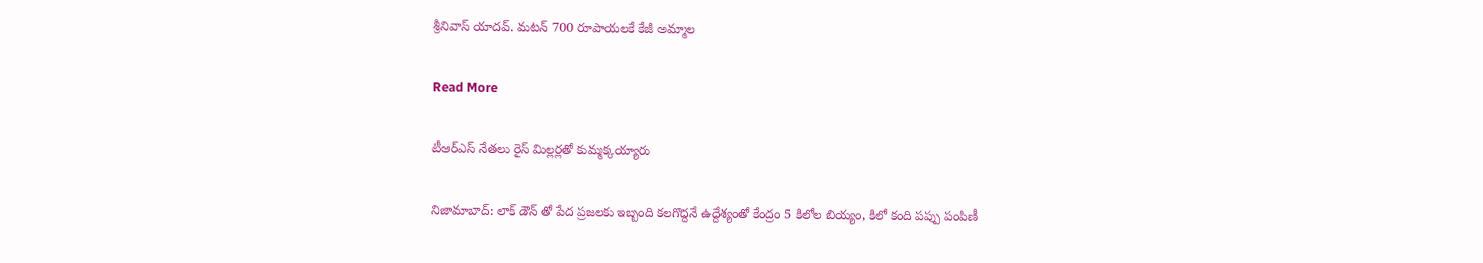శ్రీనివాస్ యాద‌వ్. మటన్ 700 రూపాయలకే కేజీ అమ్మాల

Read More

టీఆర్ఎస్ నేత‌లు రైస్ మిల్ల‌ర్ల‌తో కుమ్మ‌క్క‌య్యారు

నిజామాబాద్: లాక్ డౌన్ తో పేద ప్రజలకు ఇబ్బంది కలగొద్దనే ఉద్దేశ్యంతో కేంద్రం 5 కిలోల బియ్యం, కిలో కంది పప్పు పంపిణీ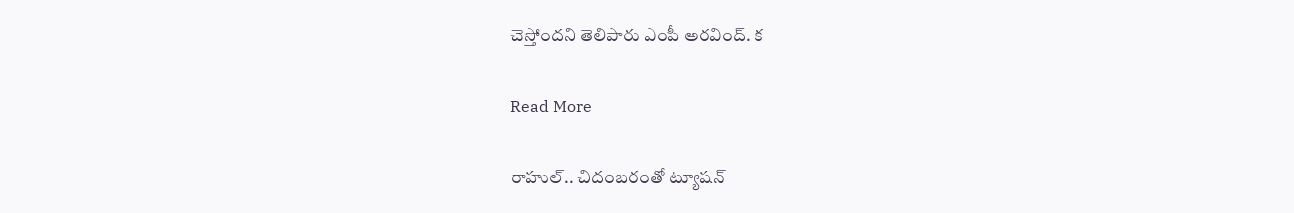చెస్తోందని తెలిపారు ఎంపీ అర‌వింద్. క

Read More

రాహుల్.. చిదంబరంతో ట్యూషన్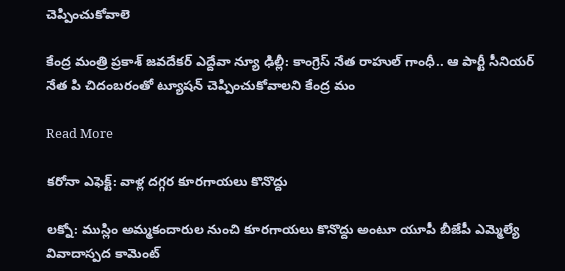చెప్పించుకోవాలె

కేంద్ర మంత్రి ప్రకాశ్ జవదేకర్ ఎద్దేవా న్యూ ఢిల్లీ: కాంగ్రెస్ నేత రాహుల్ గాంధీ.. ఆ పార్టీ సీనియర్ నేత పి చిదంబరంతో ట్యూషన్ చెప్పించుకోవాలని కేంద్ర మం

Read More

కరోనా ఎఫెక్ట్: వాళ్ల దగ్గర కూరగాయలు కొనొద్దు

లక్నో: ముస్లిం అమ్మకందారుల నుంచి కూరగాయలు కొనొద్దు అంటూ యూపీ బీజేపీ ఎమ్మెల్యే వివాదాస్పద కామెంట్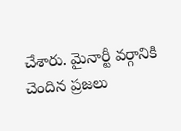చేశారు. మైనార్టీ వర్గానికి చెందిన ప్రజలు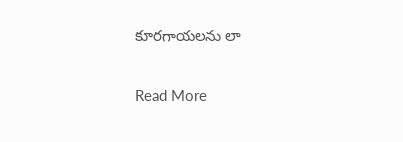కూరగాయలను లా

Read More